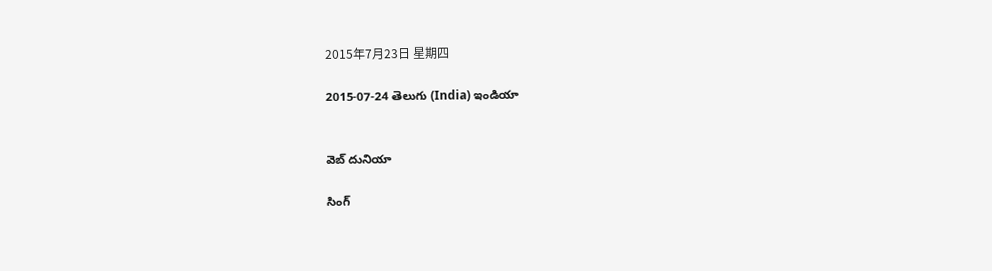2015年7月23日 星期四

2015-07-24 తెలుగు (India) ఇండియా


వెబ్ దునియా

సింగ్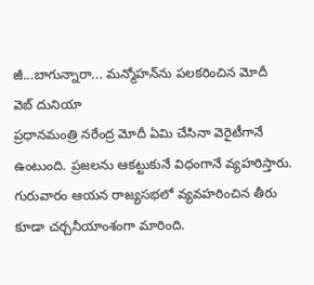జీ...బాగున్నారా... మన్మోహన్‌ను పలకరించిన మోదీ
వెబ్ దునియా
ప్రధానమంత్రి నరేంద్ర మోదీ ఏమి చేసినా వెరైటీగానే ఉంటుంది. ప్రజలను ఆకట్టుకునే విధంగానే వ్యహరిస్తారు. గురువారం ఆయన రాజ్యసభలో వ్యవహరించిన తీరు కూడా చర్చనీయాంశంగా మారింది.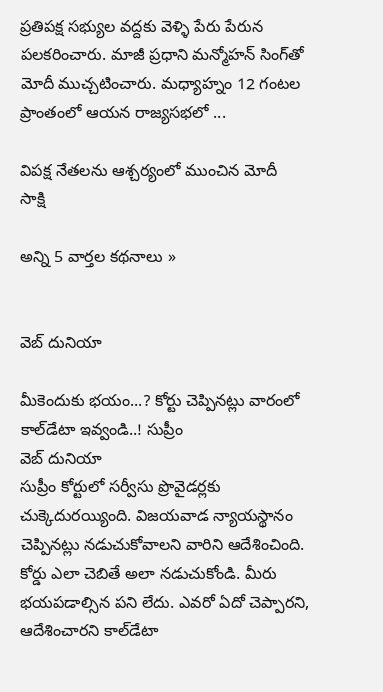ప్రతిపక్ష సభ్యుల వద్దకు వెళ్ళి పేరు పేరున పలకరించారు. మాజీ ప్రధాని మన్మోహన్ సింగ్‌తో మోదీ ముచ్చటించారు. మధ్యాహ్నం 12 గంటల ప్రాంతంలో ఆయన రాజ్యసభలో ...

విపక్ష నేతలను ఆశ్చర్యంలో ముంచిన మోదీ   సాక్షి

అన్ని 5 వార్తల కథనాలు »


వెబ్ దునియా

మీకెందుకు భయం...? కోర్టు చెప్పినట్లు వారంలో కాల్‌డేటా ఇవ్వండి..! సుప్రీం
వెబ్ దునియా
సుప్రీం కోర్టులో సర్వీసు ప్రొవైడర్లకు చుక్కెదురయ్యింది. విజయవాడ న్యాయస్థానం చెప్పినట్లు నడుచుకోవాలని వారిని ఆదేశించింది. కోర్డు ఎలా చెబితే అలా నడుచుకోండి. మీరు భయపడాల్సిన పని లేదు. ఎవరో ఏదో చెప్పారని, ఆదేశించారని కాల్‌డేటా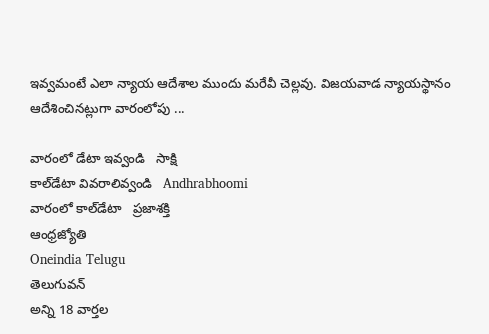ఇవ్వమంటే ఎలా న్యాయ ఆదేశాల ముందు మరేవీ చెల్లవు. విజయవాడ న్యాయస్థానం ఆదేశించినట్లుగా వారంలోపు ...

వారంలో డేటా ఇవ్వండి   సాక్షి
కాల్‌డేటా వివరాలివ్వండి   Andhrabhoomi
వారంలో కాల్‌డేటా   ప్రజాశక్తి
ఆంధ్రజ్యోతి
Oneindia Telugu
తెలుగువన్
అన్ని 18 వార్తల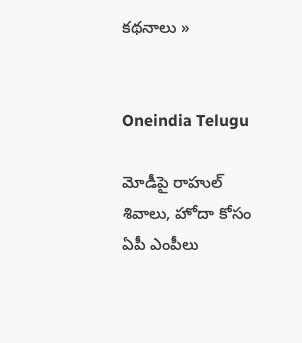కథనాలు »


Oneindia Telugu

మోడీపై రాహుల్ శివాలు, హోదా కోసం ఏపీ ఎంపీలు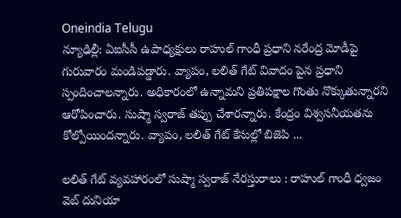Oneindia Telugu
న్యూఢిల్లీ: ఏఐసీసీ ఉపాధ్యక్షులు రాహుల్ గాంధీ ప్రధాని నరేంద్ర మోడీపై గురువారం మండిపడ్డారు. వ్యాపం, లలిత్ గేట్ వివాదం పైన ప్రధాని స్పందించాలన్నారు. అధికారంలో ఉన్నామని ప్రతిపక్షాల గొంతు నొక్కుతున్నారని ఆరోపించారు. సుష్మా స్వరాజ్ తప్పు చేశారన్నారు. కేంద్రం విశ్వసనీయతను కోల్పోయిందన్నారు. వ్యాపం, లలిత్ గేట్ కేసుల్లో బిజెపి ...

లలిత్ గేట్ వ్యవహారంలో సుష్మా స్వరాజ్ నేరస్తురాలు : రాహుల్ గాంధీ ధ్వజం   వెబ్ దునియా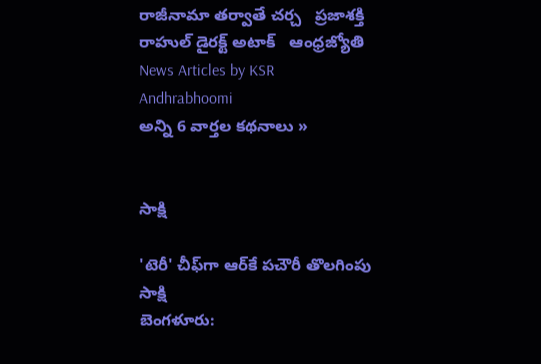రాజీనామా తర్వాతే చర్చ   ప్రజాశక్తి
రాహుల్ డైరక్ట్ అటాక్   ఆంధ్రజ్యోతి
News Articles by KSR
Andhrabhoomi
అన్ని 6 వార్తల కథనాలు »


సాక్షి

'టెరీ' చీఫ్‌గా ఆర్‌కే పచౌరీ తొలగింపు
సాక్షి
బెంగళూరు: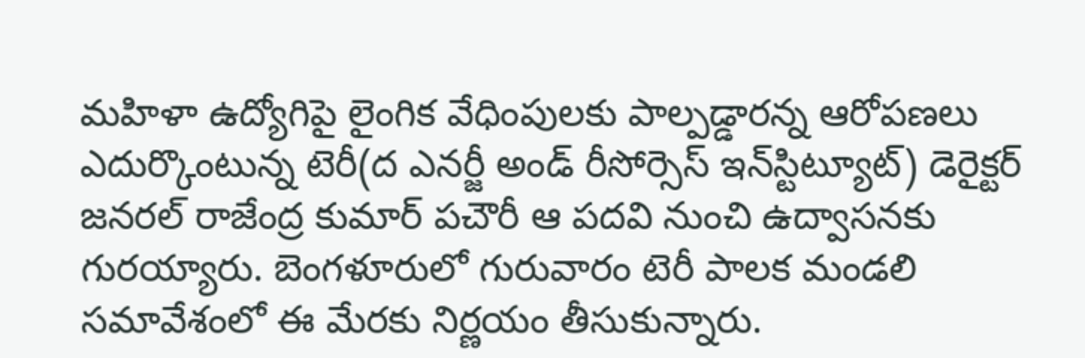మహిళా ఉద్యోగిపై లైంగిక వేధింపులకు పాల్పడ్డారన్న ఆరోపణలు ఎదుర్కొంటున్న టెరీ(ద ఎనర్జీ అండ్ రీసోర్సెస్ ఇన్‌స్టిట్యూట్) డెరైక్టర్ జనరల్ రాజేంద్ర కుమార్ పచౌరీ ఆ పదవి నుంచి ఉద్వాసనకు గురయ్యారు. బెంగళూరులో గురువారం టెరీ పాలక మండలి సమావేశంలో ఈ మేరకు నిర్ణయం తీసుకున్నారు.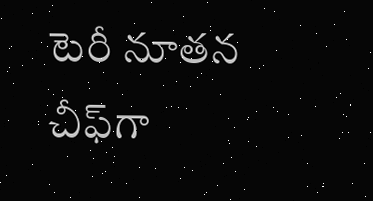టెరీ నూతన చీఫ్‌గా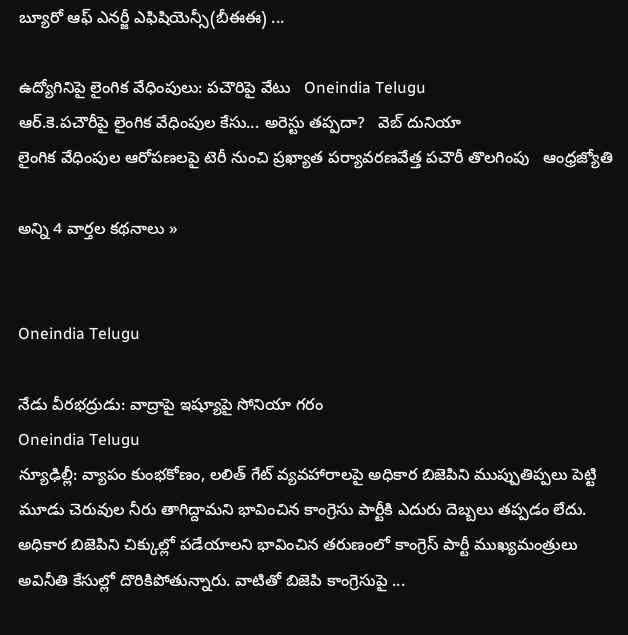బ్యూరో ఆఫ్ ఎనర్జీ ఎఫిషియెన్సీ(బీఈఈ) ...

ఉద్యోగినిపై లైంగిక వేధింపులు: పచౌరిపై వేటు   Oneindia Telugu
ఆర్.కె.పచౌరీపై లైంగిక వేధింపుల కేసు... అరెస్టు తప్పదా?   వెబ్ దునియా
లైంగిక వేధింపుల ఆరోపణలపై టెరీ నుంచి ప్రఖ్యాత పర్యావరణవేత్త పచౌరీ తొలగింపు   ఆంధ్రజ్యోతి

అన్ని 4 వార్తల కథనాలు »


Oneindia Telugu

నేడు వీరభద్రుడు: వాద్రాపై ఇష్యూపై సోనియా గరం
Oneindia Telugu
న్యూఢిల్లీ: వ్యాపం కుంభకోణం, లలిత్ గేట్ వ్యవహారాలపై అధికార బిజెపిని ముప్పుతిప్పలు పెట్టి మూడు చెరువుల నీరు తాగిద్దామని భావించిన కాంగ్రెసు పార్టీకి ఎదురు దెబ్బలు తప్పడం లేదు. అధికార బిజెపిని చిక్కుల్లో పడేయాలని భావించిన తరుణంలో కాంగ్రెస్ పార్టీ ముఖ్యమంత్రులు అవినీతి కేసుల్లో దొరికిపోతున్నారు. వాటితో బిజెపి కాంగ్రెసుపై ...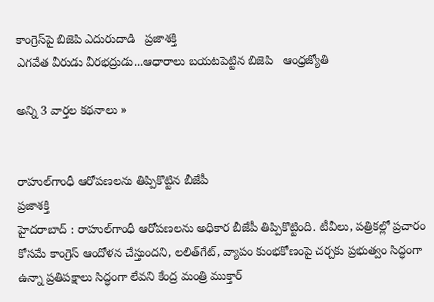కాంగ్రెస్‌పై బిజెపి ఎదురుదాడి   ప్రజాశక్తి
ఎగవేత వీరుడు వీరభద్రుడు...ఆధారాలు బయటపెట్టిన బిజెపి   ఆంధ్రజ్యోతి

అన్ని 3 వార్తల కథనాలు »


రాహుల్‌గాంధీ ఆరోపణలను తిప్పికొట్టి‌న బీజేపీ
ప్రజాశక్తి
హైద‌రాబాద్ : రాహుల్‌గాంధీ ఆరోపణలను అధికార బీజేపీ తిప్పికొట్టింది. టీవీలు, పత్రికల్లో ప్రచారం కోసమే కాంగ్రెస్ ఆందోళన చేస్తుందని, లలిత్‌గేట్, వ్యాపం కుంభకోణంపై చర్చకు ప్రభుత్వం సిద్ధంగా ఉన్నా ప్రతిపక్షాలు సిద్ధంగా లేవని కేంద్ర మంత్రి ముక్తార్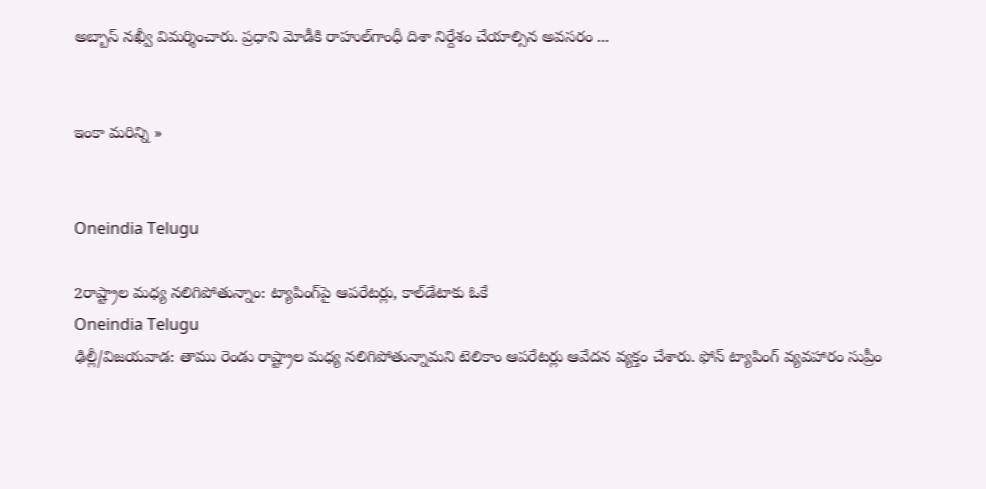అబ్బాస్ నఖ్వీ విమర్శించారు. ప్రధాని మోడీకి రాహుల్‌గాంధీ దిశా నిర్దేశం చేయాల్సిన అవసరం ...


ఇంకా మరిన్ని »


Oneindia Telugu

2రాష్ట్రాల మధ్య నలిగిపోతున్నాం: ట్యాపింగ్‌పై ఆపరేటర్లు, కాల్‌డేటాకు ఓకే
Oneindia Telugu
ఢిల్లీ/విజయవాడ: తాము రెండు రాష్ట్రాల మధ్య నలిగిపోతున్నామని టెలికాం ఆపరేటర్లు ఆవేదన వ్యక్తం చేశారు. ఫోన్ ట్యాపింగ్ వ్యవహారం సుప్రీం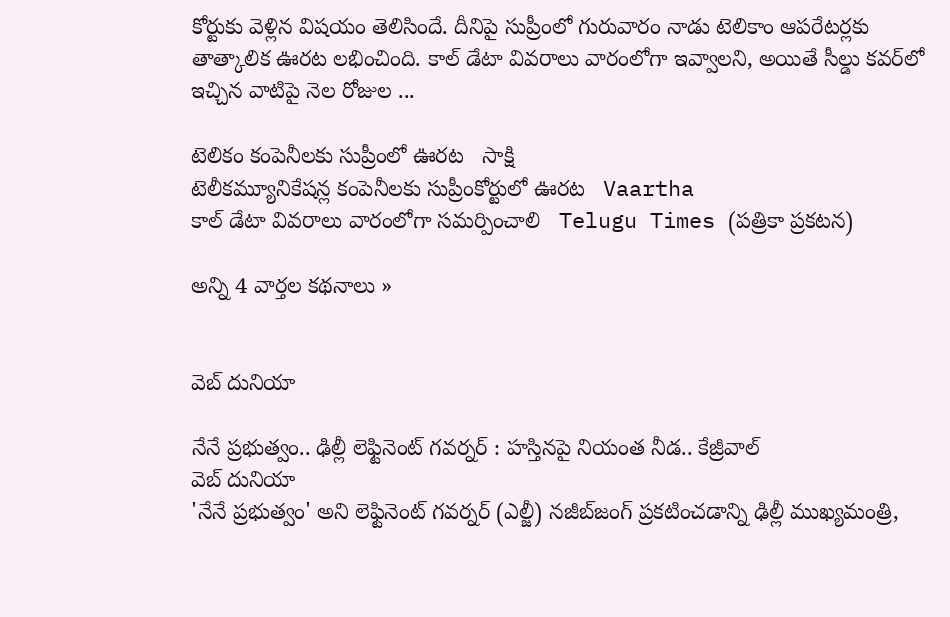కోర్టుకు వెళ్లిన విషయం తెలిసిందే. దీనిపై సుప్రీంలో గురువారం నాడు టెలికాం ఆపరేటర్లకు తాత్కాలిక ఊరట లభించింది. కాల్ డేటా వివరాలు వారంలోగా ఇవ్వాలని, అయితే సీల్డు కవర్‌లో ఇచ్చిన వాటిపై నెల రోజుల ...

టెలికం కంపెనీలకు సుప్రీంలో ఊరట   సాక్షి
టెలీకమ్యూనికేషన్ల కంపెనీలకు సుప్రీంకోర్టులో ఊరట   Vaartha
కాల్‌ డేటా వివరాలు వారంలోగా సమర్పించాలి   Telugu Times (పత్రికా ప్రకటన)

అన్ని 4 వార్తల కథనాలు »


వెబ్ దునియా

నేనే ప్రభుత్వం.. ఢిల్లీ లెఫ్టినెంట్ గవర్నర్ : హస్తినపై నియంత నీడ.. కేజ్రీవాల్
వెబ్ దునియా
'నేనే ప్రభుత్వం' అని లెఫ్టినెంట్ గవర్నర్ (ఎల్జీ) నజీబ్‌జంగ్ ప్రకటించడాన్ని ఢిల్లీ ముఖ్యమంత్రి,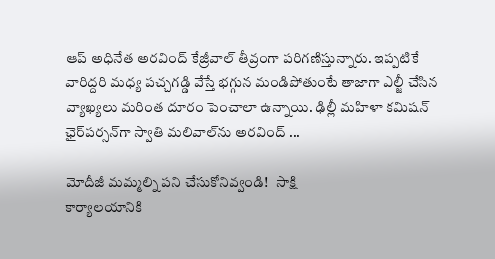ఆప్ అధినేత అరవింద్ కేజ్రీవాల్ తీవ్రంగా పరిగణిస్తున్నారు. ఇప్పటికే వారిద్దరి మధ్య పచ్చగడ్డి వేస్తే భగ్గున మండిపోతుంటే తాజాగా ఎల్జీ చేసిన వ్యాఖ్యలు మరింత దూరం పెంచాలా ఉన్నాయి. ఢిల్లీ మహిళా కమిషన్ ఛైర్‌పర్సన్‌గా స్వాతి మలివాల్‌ను అరవింద్ ...

మోదీజీ మమ్మల్ని పని చేసుకోనివ్వండి!   సాక్షి
కార్యాలయానికి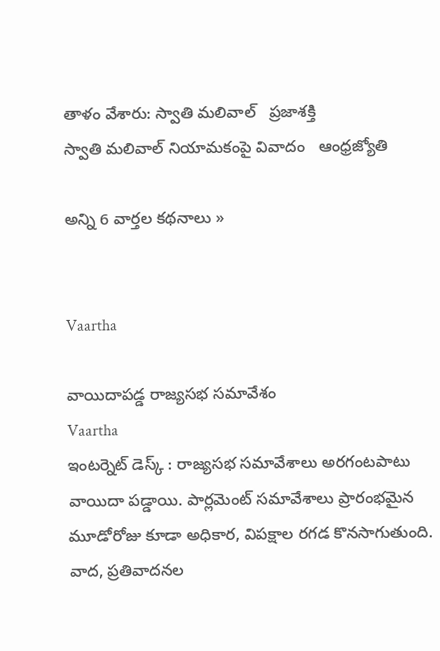తాళం వేశారు: స్వాతి మలివాల్‌   ప్రజాశక్తి
స్వాతి మలివాల్‌ నియామకంపై వివాదం   ఆంధ్రజ్యోతి

అన్ని 6 వార్తల కథనాలు »


Vaartha

వాయిదాపడ్డ రాజ్యసభ సమావేశం
Vaartha
ఇంటర్నెట్ డెస్క్ : రాజ్యసభ సమావేశాలు అరగంటపాటు వాయిదా పడ్డాయి. పార్లమెంట్ సమావేశాలు ప్రారంభమైన మూడోరోజు కూడా అధికార, విపక్షాల రగడ కొనసాగుతుంది. వాద, ప్రతివాదనల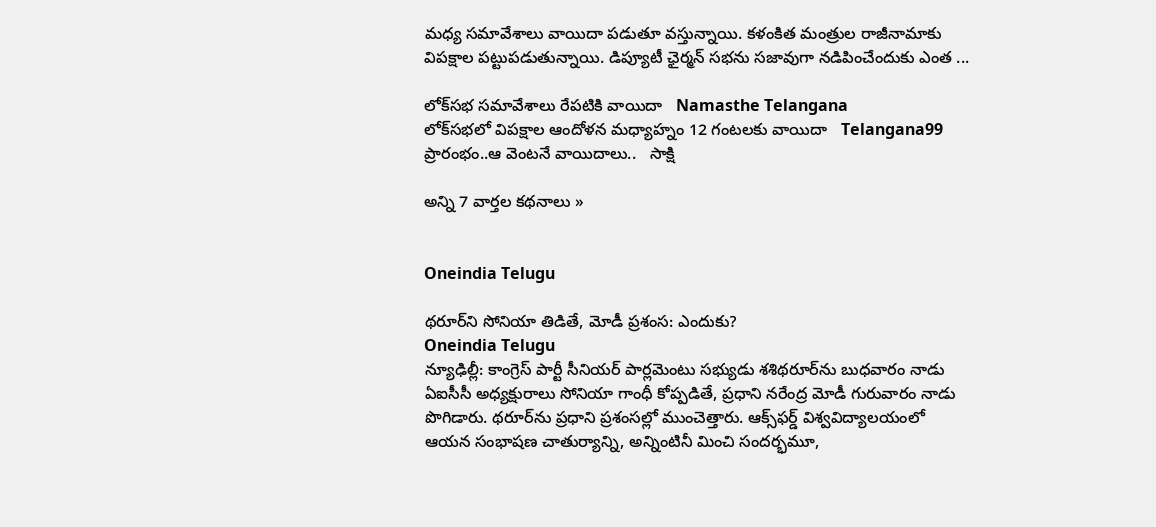మధ్య సమావేశాలు వాయిదా పడుతూ వస్తున్నాయి. కళంకిత మంత్రుల రాజీనామాకు విపక్షాల పట్టుపడుతున్నాయి. డిప్యూటీ ఛైర్మన్ సభను సజావుగా నడిపించేందుకు ఎంత ...

లోక్‌సభ సమావేశాలు రేపటికి వాయిదా   Namasthe Telangana
లోక్‌సభలో విపక్షాల ఆందోళన మధ్యాహ్నం 12 గంటలకు వాయిదా   Telangana99
ప్రారంభం..ఆ వెంటనే వాయిదాలు..   సాక్షి

అన్ని 7 వార్తల కథనాలు »


Oneindia Telugu

థరూర్‌ని సోనియా తిడితే, మోడీ ప్రశంస: ఎందుకు?
Oneindia Telugu
న్యూఢిల్లీ: కాంగ్రెస్ పార్టీ సీనియర్ పార్లమెంటు సభ్యుడు శశిథరూర్‌ను బుధవారం నాడు ఏఐసీసీ అధ్యక్షురాలు సోనియా గాంధీ కోప్పడితే, ప్రధాని నరేంద్ర మోడీ గురువారం నాడు పొగిడారు. థరూర్‌‍ను ప్రధాని ప్రశంసల్లో ముంచెత్తారు. ఆక్స్‌ఫర్డ్ విశ్వవిద్యాలయంలో ఆయన సంభాషణ చాతుర్యాన్ని, అన్నింటినీ మించి సందర్భమూ,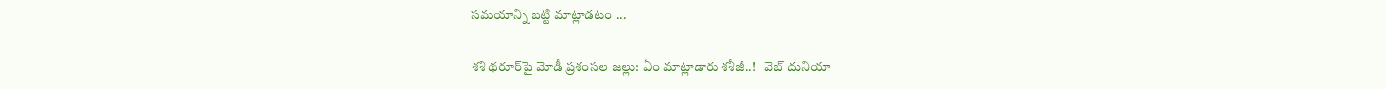సమయాన్ని బట్టి మాట్లాడటం ...

శశి థరూర్‌పై మోడీ ప్రశంసల జల్లు: ఏం మాట్లాడారు శశీజీ..!   వెబ్ దునియా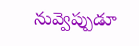నువ్వెప్పుడూ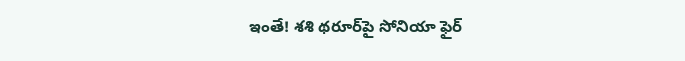ఇంతే! శశి థరూర్‌పై సోనియా ఫైర్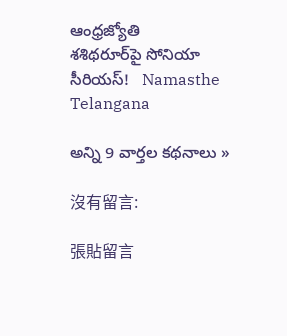ఆంధ్రజ్యోతి
శశిథరూర్‌పై సోనియా సీరియస్!   Namasthe Telangana

అన్ని 9 వార్తల కథనాలు »

沒有留言:

張貼留言